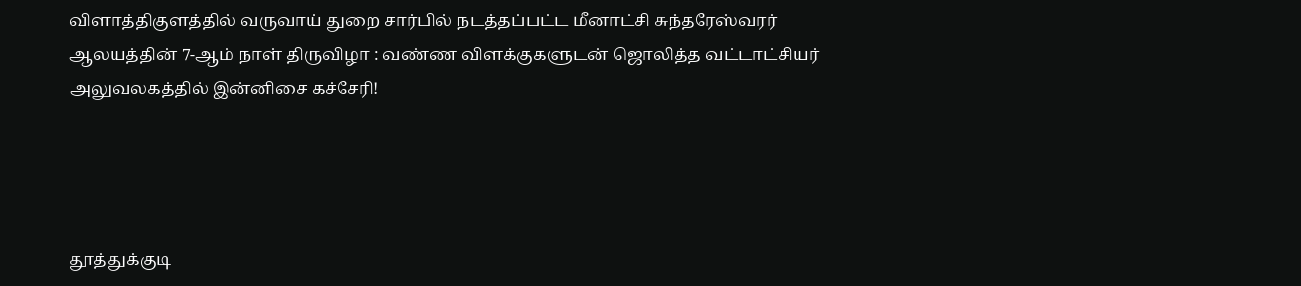விளாத்திகுளத்தில் வருவாய் துறை சார்பில் நடத்தப்பட்ட மீனாட்சி சுந்தரேஸ்வரர் ஆலயத்தின் 7-ஆம் நாள் திருவிழா : வண்ண விளக்குகளுடன் ஜொலித்த வட்டாட்சியர் அலுவலகத்தில் இன்னிசை கச்சேரி!




தூத்துக்குடி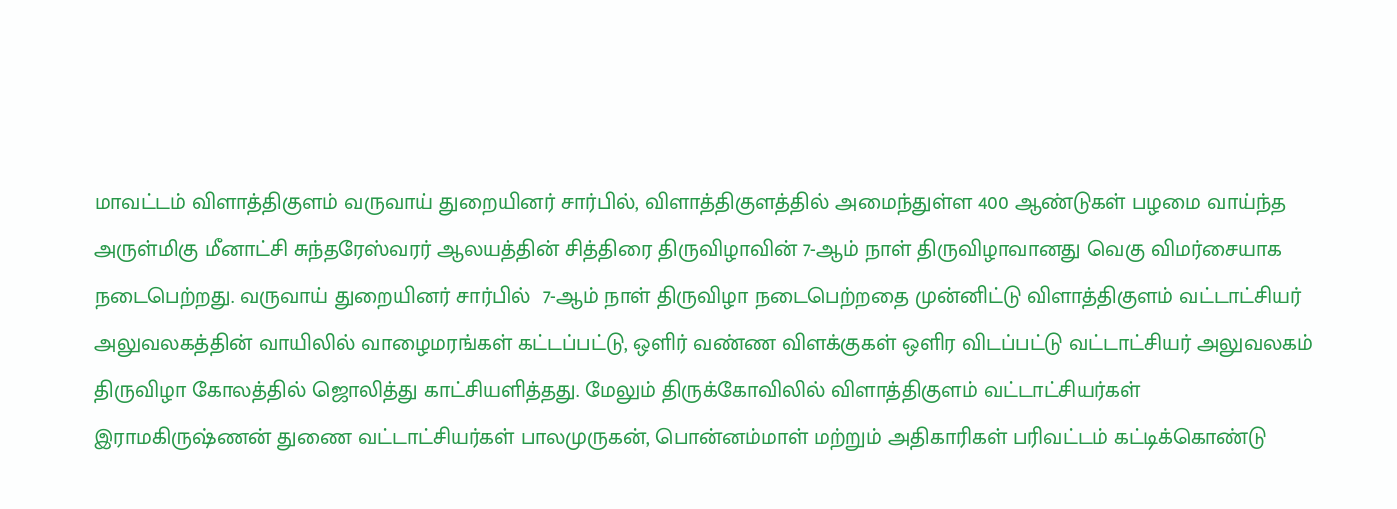மாவட்டம் விளாத்திகுளம் வருவாய் துறையினர் சார்பில், விளாத்திகுளத்தில் அமைந்துள்ள 400 ஆண்டுகள் பழமை வாய்ந்த அருள்மிகு மீனாட்சி சுந்தரேஸ்வரர் ஆலயத்தின் சித்திரை திருவிழாவின் 7-ஆம் நாள் திருவிழாவானது வெகு விமர்சையாக நடைபெற்றது. வருவாய் துறையினர் சார்பில்  7-ஆம் நாள் திருவிழா நடைபெற்றதை முன்னிட்டு விளாத்திகுளம் வட்டாட்சியர் அலுவலகத்தின் வாயிலில் வாழைமரங்கள் கட்டப்பட்டு, ஒளிர் வண்ண விளக்குகள் ஒளிர விடப்பட்டு வட்டாட்சியர் அலுவலகம் திருவிழா கோலத்தில் ஜொலித்து காட்சியளித்தது. மேலும் திருக்கோவிலில் விளாத்திகுளம் வட்டாட்சியர்கள் இராமகிருஷ்ணன் துணை வட்டாட்சியர்கள் பாலமுருகன், பொன்னம்மாள் மற்றும் அதிகாரிகள் பரிவட்டம் கட்டிக்கொண்டு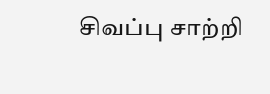சிவப்பு சாற்றி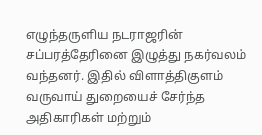எழுந்தருளிய நடராஜரின் சப்பரத்தேரினை இழுத்து நகர்வலம் வந்தனர். இதில் விளாத்திகுளம் வருவாய் துறையைச் சேர்ந்த அதிகாரிகள் மற்றும்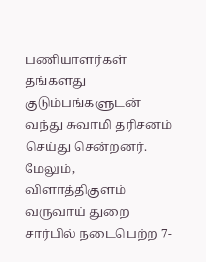பணியாளர்கள் தங்களது குடும்பங்களுடன் வந்து சுவாமி தரிசனம் செய்து சென்றனர். மேலும், விளாத்திகுளம் வருவாய் துறை சார்பில் நடைபெற்ற 7-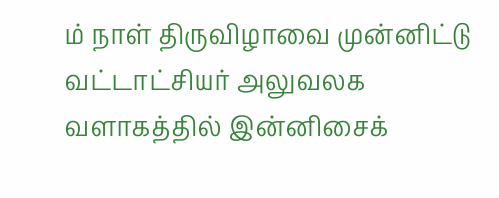ம் நாள் திருவிழாவை முன்னிட்டு வட்டாட்சியர் அலுவலக வளாகத்தில் இன்னிசைக்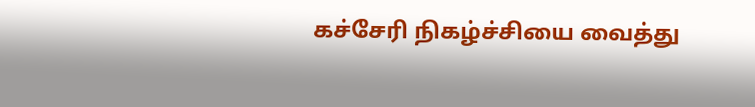கச்சேரி நிகழ்ச்சியை வைத்து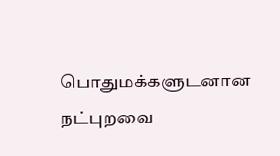பொதுமக்களுடனான நட்புறவை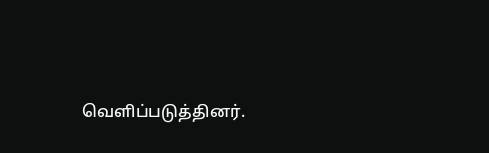வெளிப்படுத்தினர்.